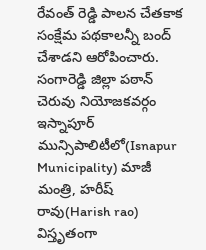రేవంత్ రెడ్డి పాలన చేతకాక సంక్షేమ పథకాలన్నీ బంద్ చేశాడని ఆరోపించారు. సంగారెడ్డి జిల్లా పఠాన్ చెరువు నియోజకవర్గం ఇస్నాపూర్ మున్సిపాలిటీలో(Isnapur Municipality) మాజీ మంత్రి, హరీష్ రావు(Harish rao) విస్తృతంగా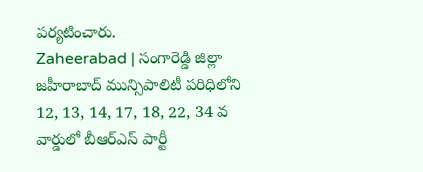పర్యటించారు.
Zaheerabad | సంగారెడ్డి జిల్లా జహీరాబాద్ మున్సిపాలిటీ పరిధిలోని 12, 13, 14, 17, 18, 22, 34 వ వార్డులో బీఆర్ఎస్ పార్టీ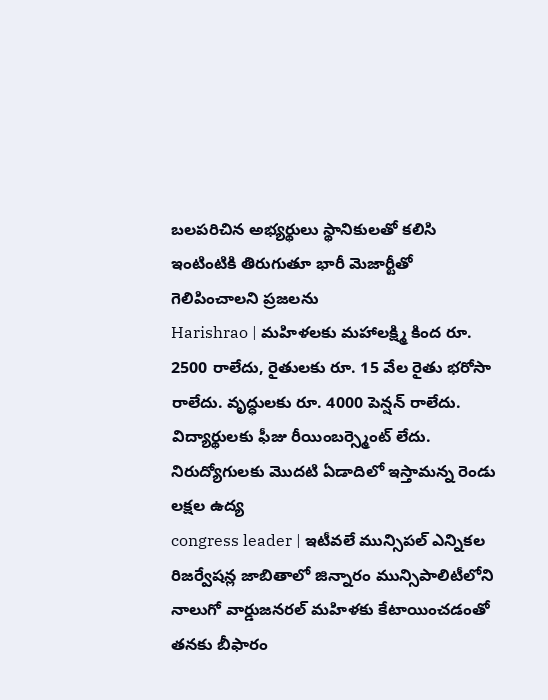బలపరిచిన అభ్యర్థులు స్థానికులతో కలిసి ఇంటింటికి తిరుగుతూ భారీ మెజార్టీతో గెలిపించాలని ప్రజలను
Harishrao | మహిళలకు మహాలక్ష్మి కింద రూ. 2500 రాలేదు, రైతులకు రూ. 15 వేల రైతు భరోసా రాలేదు. వృద్ధులకు రూ. 4000 పెన్షన్ రాలేదు. విద్యార్థులకు ఫీజు రీయింబర్స్మెంట్ లేదు. నిరుద్యోగులకు మొదటి ఏడాదిలో ఇస్తామన్న రెండు లక్షల ఉద్య
congress leader | ఇటీవలే మున్సిపల్ ఎన్నికల రిజర్వేషన్ల జాబితాలో జిన్నారం మున్సిపాలిటీలోని నాలుగో వార్డుజనరల్ మహిళకు కేటాయించడంతో తనకు బీఫారం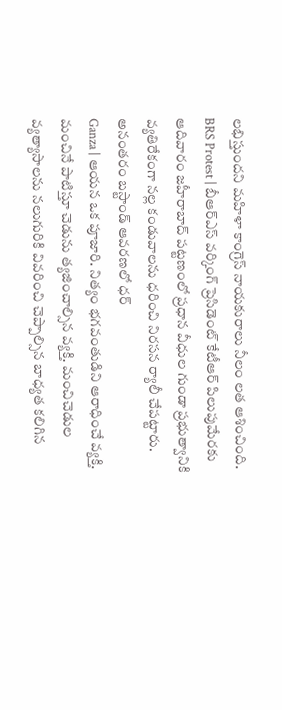లభిస్తుందని మహిళా కాంగ్రెస్ నాయకురాలు నీలం లత ఆశించింది.
BRS Protest | బీఆర్ఎస్ వర్కింగ్ ప్రెసిడెంట్ కేటీఆర్ పిలుపుమేరకు ఆదివారం జహీరాబాద్ పట్టణంలో ప్రధాన వీధుల గుండా ప్రభుత్వానికి వ్యతిరేకంగా నల్ల కండువాలను ధరించి నిరసన ర్యాలీ చేపట్టారు. అనంతరం బస్టాండ్ ఆవరణలో ధర్
Ganza | ఆయన ఒక పూజారి. నిత్యం భగవంతుడిని ఆరాధించే వ్యక్తి. మంచినే పాటిస్తూ చెడును త్యజించాల్సిన వ్యక్తి. మంచిచెడుల వ్యత్యాసాలను నలుగురికి వివరించి చెప్పాల్సిన బాధ్యత కలిగిన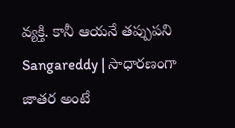వ్యక్తి. కానీ ఆయనే తప్పుపని
Sangareddy | సాధారణంగా జాతర అంటే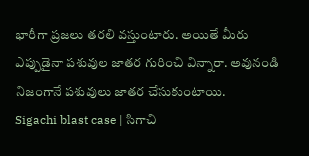భారీగా ప్రజలు తరలి వస్తుంటారు. అయితే మీరు ఎప్పుడైనా పశువుల జాతర గురించి విన్నారా. అవునండి నిజంగానే పశువులు జాతర చేసుకుంటాయి.
Sigachi blast case | సిగాచి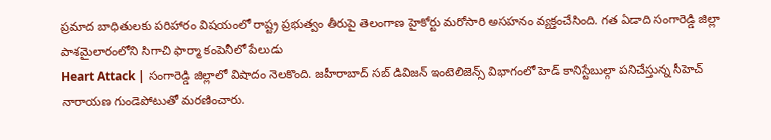ప్రమాద బాధితులకు పరిహారం విషయంలో రాష్ట్ర ప్రభుత్వం తీరుపై తెలంగాణ హైకోర్టు మరోసారి అసహనం వ్యక్తంచేసింది. గత ఏడాది సంగారెడ్డి జిల్లా పాశమైలారంలోని సిగాచి ఫార్మా కంపెనీలో పేలుడు
Heart Attack | సంగారెడ్డి జిల్లాలో విషాదం నెలకొంది. జహీరాబాద్ సబ్ డివిజన్ ఇంటెలిజెన్స్ విభాగంలో హెడ్ కానిస్టేబుల్గా పనిచేస్తున్న సీహెచ్ నారాయణ గుండెపోటుతో మరణించారు.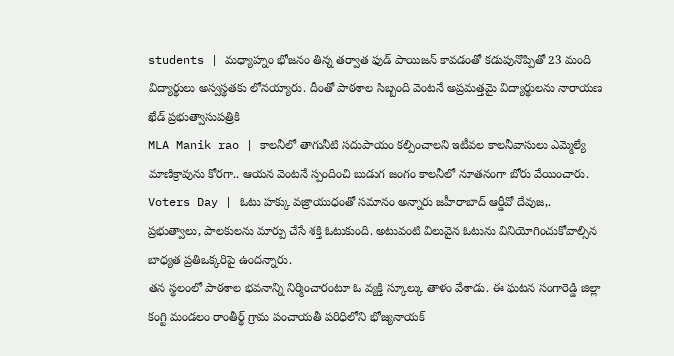students | మధ్యాహ్నం భోజనం తిన్న తర్వాత ఫుడ్ పాయిజన్ కావడంతో కడుపునొప్పితో 23 మంది విద్యార్థులు అస్వస్థతకు లోనయ్యారు. దీంతో పాఠశాల సిబ్బంది వెంటనే అప్రమత్తమై విద్యార్థులను నారాయణ ఖేడ్ ప్రభుత్వాసుపత్రికి
MLA Manik rao | కాలనీలో తాగునీటి సదుపాయం కల్పించాలని ఇటీవల కాలనీవాసులు ఎమ్మెల్యే మాణిక్రావును కోరగా.. ఆయన వెంటనే స్పందించి బుడుగ జంగం కాలనీలో నూతనంగా బోరు వేయించారు.
Voters Day | ఓటు హక్కు వజ్రాయుధంతో సమానం అన్నారు జహీరాబాద్ ఆర్డీవో దేవుజ,. ప్రభుత్వాలు, పాలకులను మార్పు చేసే శక్తి ఓటుకుంది. అటువంటి విలువైన ఓటును వినియోగించుకోవాల్సిన బాధ్యత ప్రతిఒక్కరిపై ఉందన్నారు.
తన స్థలంలో పాఠశాల భవనాన్ని నిర్మించారంటూ ఓ వ్యక్తి స్కూల్కు తాళం వేశాడు. ఈ ఘటన సంగారెడ్డి జిల్లా కంగ్టి మండలం రాంతీర్థ్ గ్రామ పంచాయతీ పరిధిలోని భోజ్యనాయక్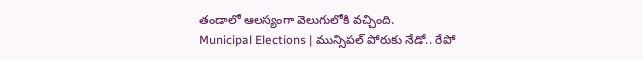తండాలో ఆలస్యంగా వెలుగులోకి వచ్చింది.
Municipal Elections | మున్సిపల్ పోరుకు నేడో.. రేపో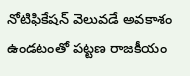నోటిఫికేషన్ వెలువడే అవకాశం ఉండటంతో పట్టణ రాజకీయం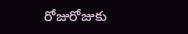రోజురోజుకు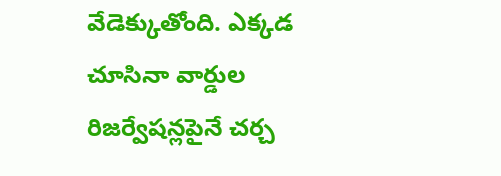వేడెక్కుతోంది. ఎక్కడ చూసినా వార్డుల రిజర్వేషన్లపైనే చర్చ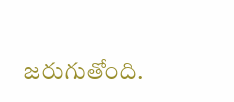జరుగుతోంది.